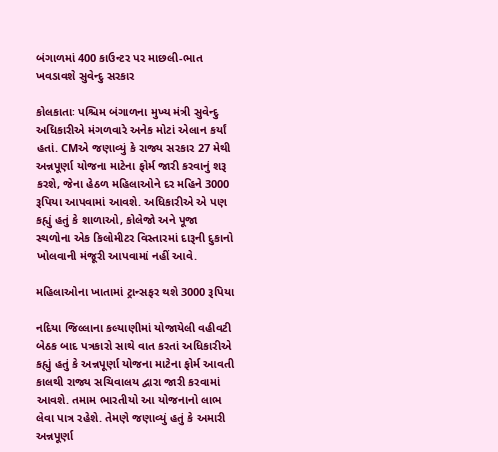બંગાળમાં 400 કાઉન્ટર પર માછલી-ભાત ખવડાવશે સુવેન્દુ સરકાર

કોલકાતાઃ પશ્ચિમ બંગાળના મુખ્ય મંત્રી સુવેન્દુ અધિકારીએ મંગળવારે અનેક મોટાં એલાન કર્યાં હતાં. CMએ જણાવ્યું કે રાજ્ય સરકાર 27 મેથી અન્નપૂર્ણા યોજના માટેના ફોર્મ જારી કરવાનું શરૂ કરશે, જેના હેઠળ મહિલાઓને દર મહિને 3000 રૂપિયા આપવામાં આવશે. અધિકારીએ એ પણ કહ્યું હતું કે શાળાઓ, કોલેજો અને પૂજા સ્થળોના એક કિલોમીટર વિસ્તારમાં દારૂની દુકાનો ખોલવાની મંજૂરી આપવામાં નહીં આવે.

મહિલાઓના ખાતામાં ટ્રાન્સફર થશે 3000 રૂપિયા

નદિયા જિલ્લાના કલ્યાણીમાં યોજાયેલી વહીવટી બેઠક બાદ પત્રકારો સાથે વાત કરતાં અધિકારીએ કહ્યું હતું કે અન્નપૂર્ણા યોજના માટેના ફોર્મ આવતી કાલથી રાજ્ય સચિવાલય દ્વારા જારી કરવામાં આવશે. તમામ ભારતીયો આ યોજનાનો લાભ લેવા પાત્ર રહેશે. તેમણે જણાવ્યું હતું કે અમારી અન્નપૂર્ણા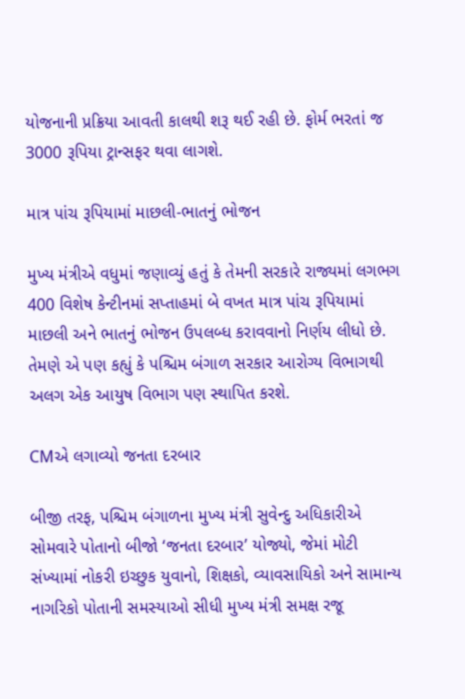યોજનાની પ્રક્રિયા આવતી કાલથી શરૂ થઈ રહી છે. ફોર્મ ભરતાં જ 3000 રૂપિયા ટ્રાન્સફર થવા લાગશે.

માત્ર પાંચ રૂપિયામાં માછલી-ભાતનું ભોજન

મુખ્ય મંત્રીએ વધુમાં જણાવ્યું હતું કે તેમની સરકારે રાજ્યમાં લગભગ 400 વિશેષ કેન્ટીનમાં સપ્તાહમાં બે વખત માત્ર પાંચ રૂપિયામાં માછલી અને ભાતનું ભોજન ઉપલબ્ધ કરાવવાનો નિર્ણય લીધો છે. તેમણે એ પણ કહ્યું કે પશ્ચિમ બંગાળ સરકાર આરોગ્ય વિભાગથી અલગ એક આયુષ વિભાગ પણ સ્થાપિત કરશે.

CMએ લગાવ્યો જનતા દરબાર

બીજી તરફ, પશ્ચિમ બંગાળના મુખ્ય મંત્રી સુવેન્દુ અધિકારીએ સોમવારે પોતાનો બીજો ‘જનતા દરબાર’ યોજ્યો, જેમાં મોટી સંખ્યામાં નોકરી ઇચ્છુક યુવાનો, શિક્ષકો, વ્યાવસાયિકો અને સામાન્ય નાગરિકો પોતાની સમસ્યાઓ સીધી મુખ્ય મંત્રી સમક્ષ રજૂ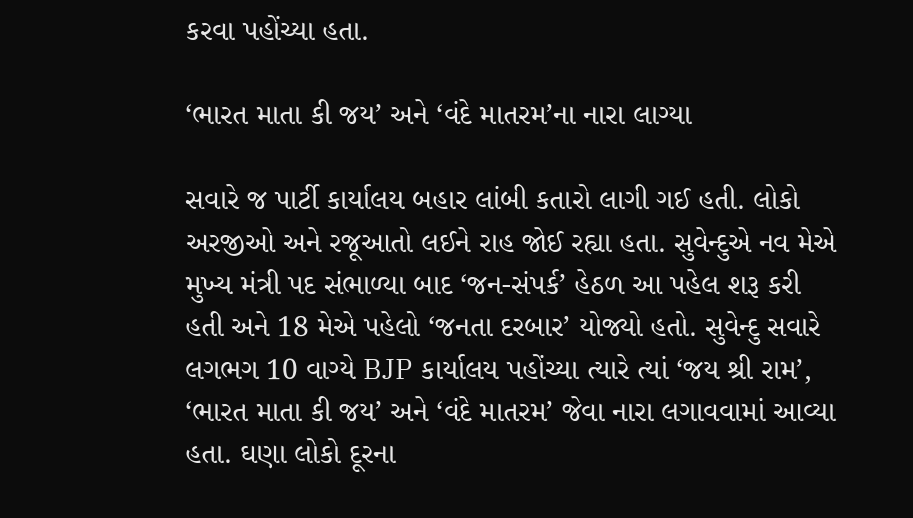કરવા પહોંચ્યા હતા.

‘ભારત માતા કી જય’ અને ‘વંદે માતરમ’ના નારા લાગ્યા

સવારે જ પાર્ટી કાર્યાલય બહાર લાંબી કતારો લાગી ગઈ હતી. લોકો અરજીઓ અને રજૂઆતો લઈને રાહ જોઈ રહ્યા હતા. સુવેન્દુએ નવ મેએ મુખ્ય મંત્રી પદ સંભાળ્યા બાદ ‘જન-સંપર્ક’ હેઠળ આ પહેલ શરૂ કરી હતી અને 18 મેએ પહેલો ‘જનતા દરબાર’ યોજ્યો હતો. સુવેન્દુ સવારે લગભગ 10 વાગ્યે BJP કાર્યાલય પહોંચ્યા ત્યારે ત્યાં ‘જય શ્રી રામ’, ‘ભારત માતા કી જય’ અને ‘વંદે માતરમ’ જેવા નારા લગાવવામાં આવ્યા હતા. ઘણા લોકો દૂરના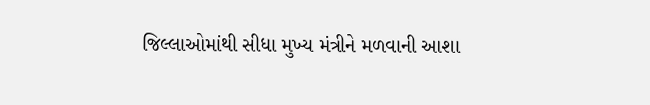જિલ્લાઓમાંથી સીધા મુખ્ય મંત્રીને મળવાની આશા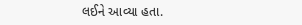લઈને આવ્યા હતા.